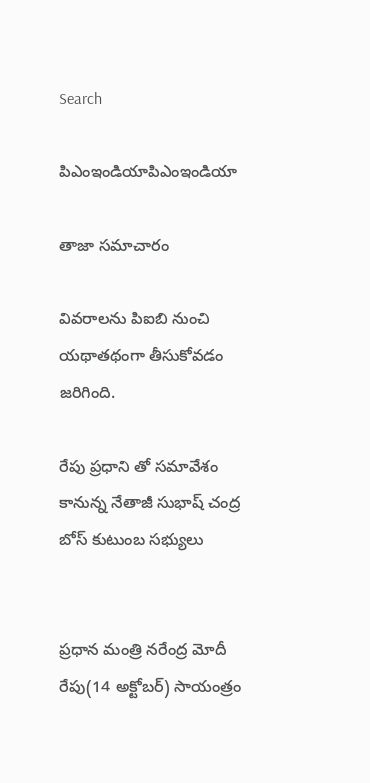Search

పిఎంఇండియాపిఎంఇండియా

తాజా స‌మాచారం

వివరాలను పిఐబి నుంచి యథాతథంగా తీసుకోవడం జరిగింది.

రేపు ప్రధాని తో సమావేశం కానున్న నేతాజీ సుభాష్ చంద్ర బోస్ కుటుంబ సభ్యులు


ప్రధాన మంత్రి నరేంద్ర మోదీ రేపు(14 అక్టోబర్) సాయంత్రం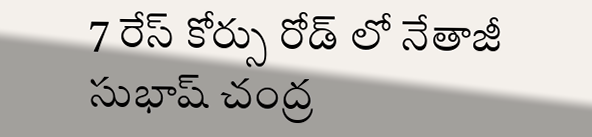7 రేస్ కోర్సు రోడ్ లో నేతాజీ సుభాష్ చంద్ర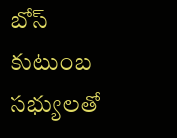బోస్ కుటుంబ సభ్యులతో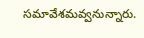సమావేశమవ్వనున్నారు.